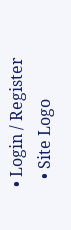• Login / Register
  • Site Logo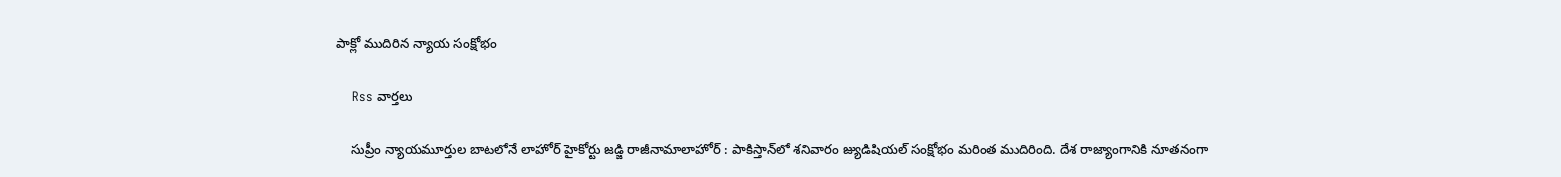పాక్లో ముదిరిన న్యాయ సంక్షోభం

    Rss వార్తలు

    సుప్రీం న్యాయమూర్తుల బాటలోనే లాహోర్‌ హైకోర్టు జడ్జి రాజీనామాలాహోర్‌ : పాకిస్తాన్‌లో శనివారం జ్యుడిషియల్‌ సంక్షోభం మరింత ముదిరింది. దేశ రాజ్యాంగానికి నూతనంగా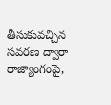తీసుకువచ్చిన సవరణ ద్వారా రాజ్యాంగంపై,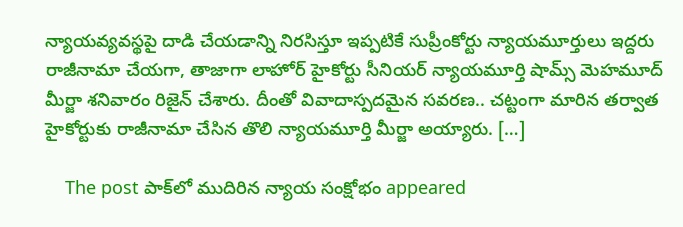న్యాయవ్యవస్థపై దాడి చేయడాన్ని నిరసిస్తూ ఇప్పటికే సుప్రీంకోర్టు న్యాయమూర్తులు ఇద్దరు రాజీనామా చేయగా, తాజాగా లాహోర్‌ హైకోర్టు సీనియర్‌ న్యాయమూర్తి షామ్స్‌ మెహమూద్‌ మీర్జా శనివారం రిజైన్‌ చేశారు. దీంతో వివాదాస్పదమైన సవరణ.. చట్టంగా మారిన తర్వాత హైకోర్టుకు రాజీనామా చేసిన తొలి న్యాయమూర్తి మీర్జా అయ్యారు. […]

    The post పాక్‌లో ముదిరిన న్యాయ సంక్షోభం appeared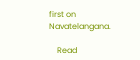first on Navatelangana.

    Read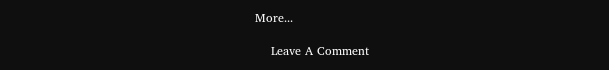More...

    Leave A Comment